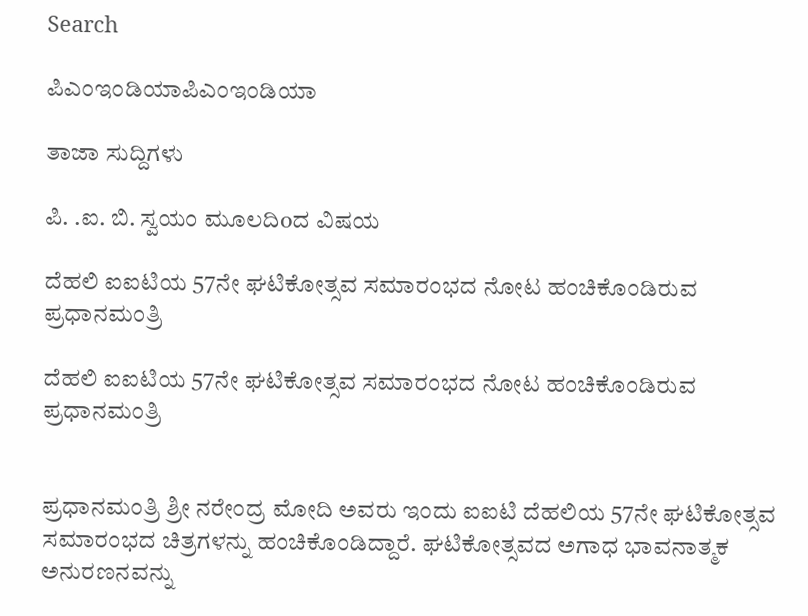Search

ಪಿಎಂಇಂಡಿಯಾಪಿಎಂಇಂಡಿಯಾ

ತಾಜಾ ಸುದ್ದಿಗಳು

ಪಿ. .ಐ. ಬಿ. ಸ್ವಯಂ ಮೂಲದಿoದ ವಿಷಯ

ದೆಹಲಿ ಐಐಟಿಯ 57ನೇ ಘಟಿಕೋತ್ಸವ ಸಮಾರಂಭದ ನೋಟ ಹಂಚಿಕೊಂಡಿರುವ ಪ್ರಧಾನಮಂತ್ರಿ

ದೆಹಲಿ ಐಐಟಿಯ 57ನೇ ಘಟಿಕೋತ್ಸವ ಸಮಾರಂಭದ ನೋಟ ಹಂಚಿಕೊಂಡಿರುವ ಪ್ರಧಾನಮಂತ್ರಿ


ಪ್ರಧಾನಮಂತ್ರಿ ಶ್ರೀ ನರೇಂದ್ರ ಮೋದಿ ಅವರು ಇಂದು ಐಐಟಿ ದೆಹಲಿಯ 57ನೇ ಘಟಿಕೋತ್ಸವ ಸಮಾರಂಭದ ಚಿತ್ರಗಳನ್ನು ಹಂಚಿಕೊಂಡಿದ್ದಾರೆ. ಘಟಿಕೋತ್ಸವದ ಅಗಾಧ ಭಾವನಾತ್ಮಕ ಅನುರಣನವನ್ನು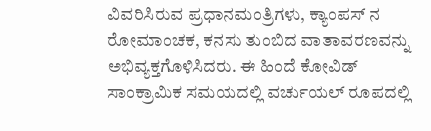ವಿವರಿಸಿರುವ ಪ್ರಧಾನಮಂತ್ರಿಗಳು, ಕ್ಯಾಂಪಸ್‌ ನ ರೋಮಾಂಚಕ, ಕನಸು ತುಂಬಿದ ವಾತಾವರಣವನ್ನು ಅಭಿವ್ಯಕ್ತಗೊಳಿಸಿದರು. ಈ ಹಿಂದೆ ಕೋವಿಡ್ ಸಾಂಕ್ರಾಮಿಕ ಸಮಯದಲ್ಲಿ ವರ್ಚುಯಲ್ ರೂಪದಲ್ಲಿ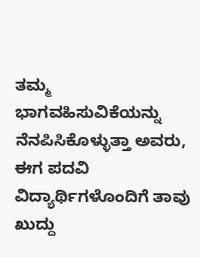ತಮ್ಮ ಭಾಗವಹಿಸುವಿಕೆಯನ್ನು ನೆನಪಿಸಿಕೊಳ್ಳುತ್ತಾ ಅವರು, ಈಗ ಪದವಿ ವಿದ್ಯಾರ್ಥಿಗಳೊಂದಿಗೆ ತಾವು ಖುದ್ದು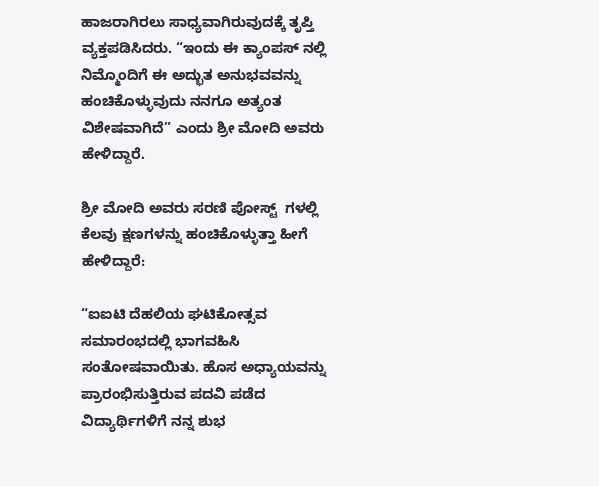ಹಾಜರಾಗಿರಲು ಸಾಧ್ಯವಾಗಿರುವುದಕ್ಕೆ ತೃಪ್ತಿ ವ್ಯಕ್ತಪಡಿಸಿದರು. “ಇಂದು ಈ ಕ್ಯಾಂಪಸ್‌ ನಲ್ಲಿ ನಿಮ್ಮೊಂದಿಗೆ ಈ ಅದ್ಭುತ ಅನುಭವವನ್ನು ಹಂಚಿಕೊಳ್ಳುವುದು ನನಗೂ ಅತ್ಯಂತ ವಿಶೇಷವಾಗಿದೆ” ಎಂದು ಶ್ರೀ ಮೋದಿ ಅವರು ಹೇಳಿದ್ದಾರೆ.

ಶ್ರೀ ಮೋದಿ ಅವರು ಸರಣಿ ಪೋಸ್ಟ್‌  ಗಳಲ್ಲಿ ಕೆಲವು ಕ್ಷಣಗಳನ್ನು ಹಂಚಿಕೊಳ್ಳುತ್ತಾ ಹೀಗೆ ಹೇಳಿದ್ದಾರೆ:

“ಐಐಟಿ ದೆಹಲಿಯ ಘಟಿಕೋತ್ಸವ ಸಮಾರಂಭದಲ್ಲಿ ಭಾಗವಹಿಸಿ ಸಂತೋಷವಾಯಿತು. ಹೊಸ ಅಧ್ಯಾಯವನ್ನು ಪ್ರಾರಂಭಿಸುತ್ತಿರುವ ಪದವಿ ಪಡೆದ ವಿದ್ಯಾರ್ಥಿಗಳಿಗೆ ನನ್ನ ಶುಭ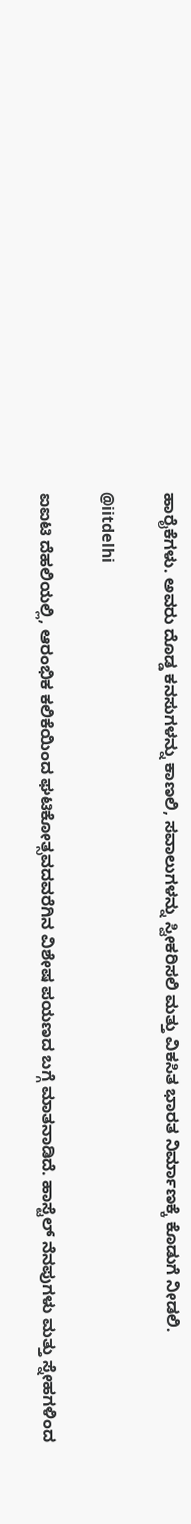ಹಾರೈಕೆಗಳು. ಅವರು ದೊಡ್ಡ ಕನಸುಗಳನ್ನು ಕಾಣಲಿ, ಸವಾಲುಗಳನ್ನು ಸ್ವೀಕರಿಸಲಿ ಮತ್ತು ವಿಕಸಿತ ಭಾರತ ನಿರ್ಮಾಣಕ್ಕೆ ಕೊಡುಗೆ ನೀಡಲಿ.

@iitdelhi

ಐಐಟಿ ದೆಹಲಿಯಲ್ಲಿ, ಆರಂಭಿಕ ಕಲಿಕೆಯಿಂದ ಘಟಿಕೋತ್ಸವದವರೆಗಿನ ವಿಶೇಷ ಪಯಣದ ಬಗ್ಗೆ ಮಾತನಾಡಿದೆ. ಹಾಸ್ಟೆಲ್ ನೆನಪುಗಳು ಮತ್ತು ಸ್ನೇಹಗಳಿಂದ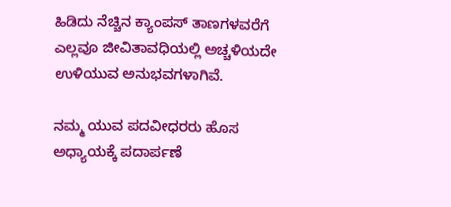ಹಿಡಿದು ನೆಚ್ಚಿನ ಕ್ಯಾಂಪಸ್ ತಾಣಗಳವರೆಗೆ ಎಲ್ಲವೂ ಜೀವಿತಾವಧಿಯಲ್ಲಿ ಅಚ್ಚಳಿಯದೇ ಉಳಿಯುವ ಅನುಭವಗಳಾಗಿವೆ.

ನಮ್ಮ ಯುವ ಪದವೀಧರರು ಹೊಸ ಅಧ್ಯಾಯಕ್ಕೆ ಪದಾರ್ಪಣೆ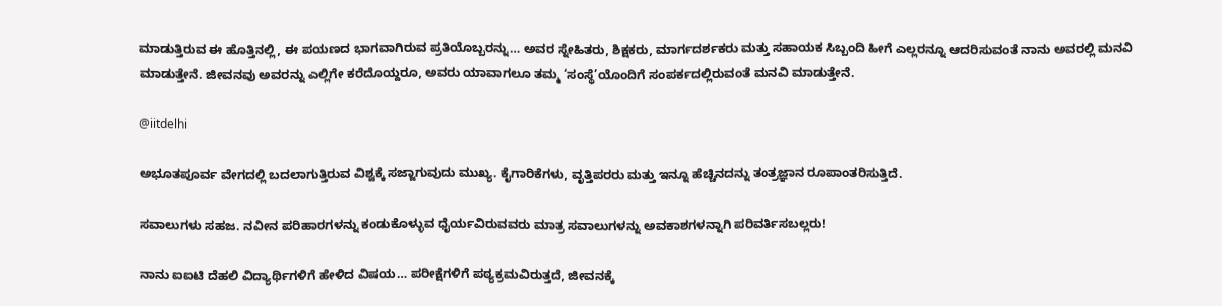ಮಾಡುತ್ತಿರುವ ಈ ಹೊತ್ತಿನಲ್ಲಿ, ಈ ಪಯಣದ ಭಾಗವಾಗಿರುವ ಪ್ರತಿಯೊಬ್ಬರನ್ನು… ಅವರ ಸ್ನೇಹಿತರು, ಶಿಕ್ಷಕರು, ಮಾರ್ಗದರ್ಶಕರು ಮತ್ತು ಸಹಾಯಕ ಸಿಬ್ಬಂದಿ ಹೀಗೆ ಎಲ್ಲರನ್ನೂ ಆದರಿಸುವಂತೆ ನಾನು ಅವರಲ್ಲಿ ಮನವಿ ಮಾಡುತ್ತೇನೆ. ಜೀವನವು ಅವರನ್ನು ಎಲ್ಲಿಗೇ ಕರೆದೊಯ್ದರೂ, ಅವರು ಯಾವಾಗಲೂ ತಮ್ಮ ‘ಸಂಸ್ಥೆ’ಯೊಂದಿಗೆ ಸಂಪರ್ಕದಲ್ಲಿರುವಂತೆ ಮನವಿ ಮಾಡುತ್ತೇನೆ.

@iitdelhi

ಅಭೂತಪೂರ್ವ ವೇಗದಲ್ಲಿ ಬದಲಾಗುತ್ತಿರುವ ವಿಶ್ವಕ್ಕೆ ಸಜ್ಜಾಗುವುದು ಮುಖ್ಯ. ಕೈಗಾರಿಕೆಗಳು, ವೃತ್ತಿಪರರು ಮತ್ತು ಇನ್ನೂ ಹೆಚ್ಚಿನದನ್ನು ತಂತ್ರಜ್ಞಾನ ರೂಪಾಂತರಿಸುತ್ತಿದೆ.

ಸವಾಲುಗಳು ಸಹಜ. ನವೀನ ಪರಿಹಾರಗಳನ್ನು ಕಂಡುಕೊಳ್ಳುವ ಧೈರ್ಯವಿರುವವರು ಮಾತ್ರ ಸವಾಲುಗಳನ್ನು ಅವಕಾಶಗಳನ್ನಾಗಿ ಪರಿವರ್ತಿಸಬಲ್ಲರು!

ನಾನು ಐಐಟಿ ದೆಹಲಿ ವಿದ್ಯಾರ್ಥಿಗಳಿಗೆ ಹೇಳಿದ ವಿಷಯ… ಪರೀಕ್ಷೆಗಳಿಗೆ ಪಠ್ಯಕ್ರಮವಿರುತ್ತದೆ, ಜೀವನಕ್ಕೆ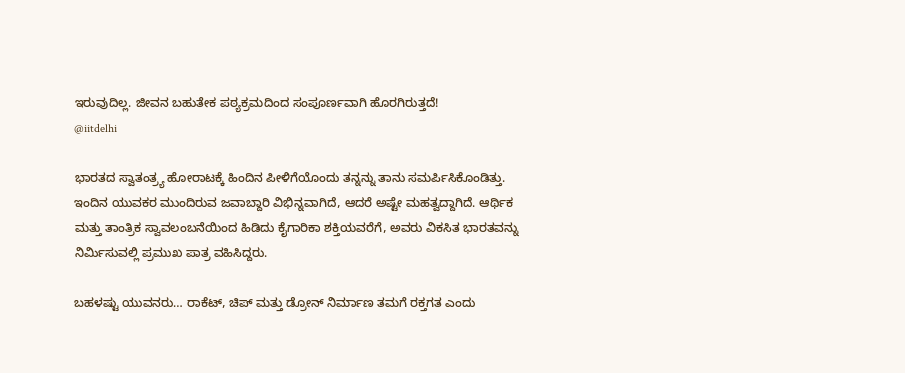ಇರುವುದಿಲ್ಲ. ಜೀವನ ಬಹುತೇಕ ಪಠ್ಯಕ್ರಮದಿಂದ ಸಂಪೂರ್ಣವಾಗಿ ಹೊರಗಿರುತ್ತದೆ!
@iitdelhi

ಭಾರತದ ಸ್ವಾತಂತ್ರ್ಯ ಹೋರಾಟಕ್ಕೆ ಹಿಂದಿನ ಪೀಳಿಗೆಯೊಂದು ತನ್ನನ್ನು ತಾನು ಸಮರ್ಪಿಸಿಕೊಂಡಿತ್ತು. ಇಂದಿನ ಯುವಕರ ಮುಂದಿರುವ ಜವಾಬ್ದಾರಿ ವಿಭಿನ್ನವಾಗಿದೆ, ಆದರೆ ಅಷ್ಟೇ ಮಹತ್ವದ್ದಾಗಿದೆ. ಆರ್ಥಿಕ ಮತ್ತು ತಾಂತ್ರಿಕ ಸ್ವಾವಲಂಬನೆಯಿಂದ ಹಿಡಿದು ಕೈಗಾರಿಕಾ ಶಕ್ತಿಯವರೆಗೆ, ಅವರು ವಿಕಸಿತ ಭಾರತವನ್ನು ನಿರ್ಮಿಸುವಲ್ಲಿ ಪ್ರಮುಖ ಪಾತ್ರ ವಹಿಸಿದ್ದರು.

ಬಹಳಷ್ಟು ಯುವನರು… ರಾಕೆಟ್, ಚಿಪ್ ಮತ್ತು ಡ್ರೋನ್ ನಿರ್ಮಾಣ ತಮಗೆ ರಕ್ತಗತ ಎಂದು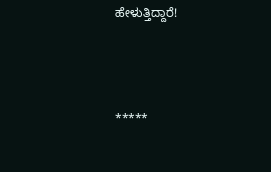ಹೇಳುತ್ತಿದ್ದಾರೆ!



*****